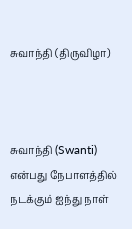சுவாந்தி (திருவிழா)



சுவாந்தி (Swanti) என்பது நேபாளத்தில் நடக்கும் ஐந்து நாள்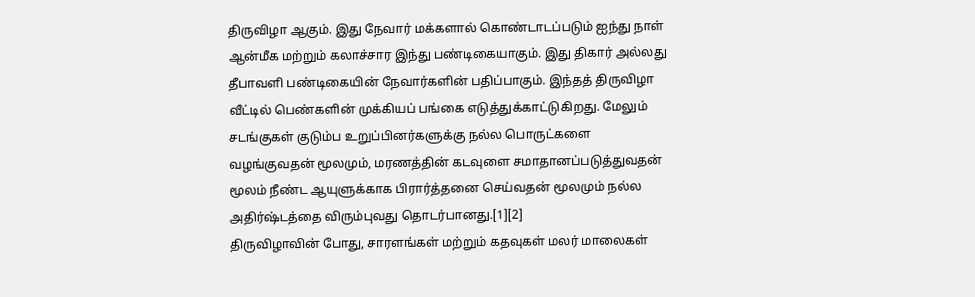திருவிழா ஆகும். இது நேவார் மக்களால் கொண்டாடப்படும் ஐந்து நாள் ஆன்மீக மற்றும் கலாச்சார இந்து பண்டிகையாகும். இது திகார் அல்லது தீபாவளி பண்டிகையின் நேவார்களின் பதிப்பாகும். இந்தத் திருவிழா வீட்டில் பெண்களின் முக்கியப் பங்கை எடுத்துக்காட்டுகிறது. மேலும் சடங்குகள் குடும்ப உறுப்பினர்களுக்கு நல்ல பொருட்களை வழங்குவதன் மூலமும், மரணத்தின் கடவுளை சமாதானப்படுத்துவதன் மூலம் நீண்ட ஆயுளுக்காக பிரார்த்தனை செய்வதன் மூலமும் நல்ல அதிர்ஷ்டத்தை விரும்புவது தொடர்பானது.[1][2]
திருவிழாவின் போது, சாரளங்கள் மற்றும் கதவுகள் மலர் மாலைகள்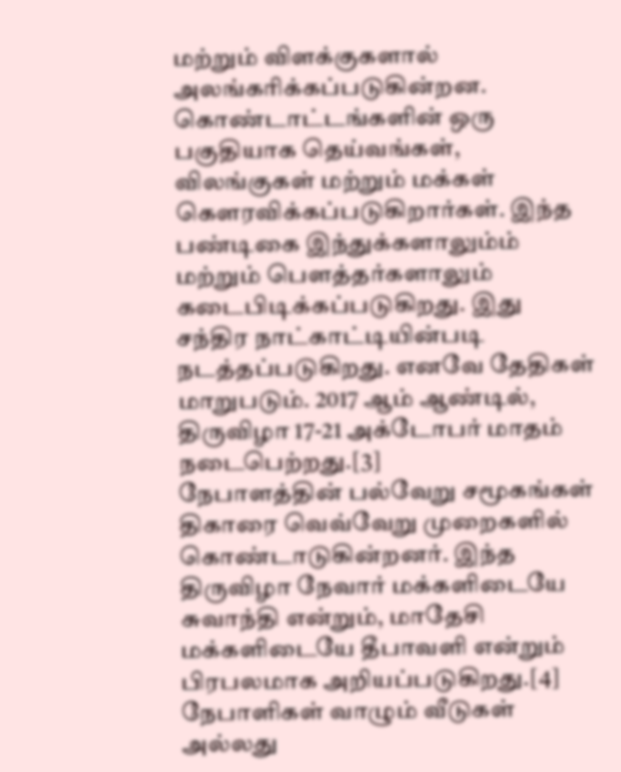மற்றும் விளக்குகளால் அலங்கரிக்கப்படுகின்றன. கொண்டாட்டங்களின் ஒரு பகுதியாக தெய்வங்கள், விலங்குகள் மற்றும் மக்கள் கௌரவிக்கப்படுகிறார்கள். இந்த பண்டிகை இந்துக்களாலும்ம் மற்றும் பௌத்தர்களாலும் கடைபிடிக்கப்படுகிறது. இது சந்திர நாட்காட்டியின்படி நடத்தப்படுகிறது. எனவே தேதிகள் மாறுபடும். 2017 ஆம் ஆண்டில், திருவிழா 17-21 அக்டோபர் மாதம் நடைபெற்றது.[3]
நேபாளத்தின் பல்வேறு சமூகங்கள் திகாரை வெவ்வேறு முறைகளில் கொண்டாடுகின்றனர். இந்த திருவிழா நேவார் மக்களிடையே சுவாந்தி என்றும், மாதேசி மக்களிடையே தீபாவளி என்றும் பிரபலமாக அறியப்படுகிறது.[4] நேபாளிகள் வாழும் வீடுகள் அல்லது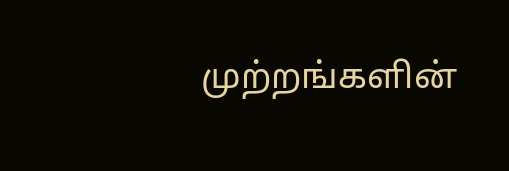முற்றங்களின்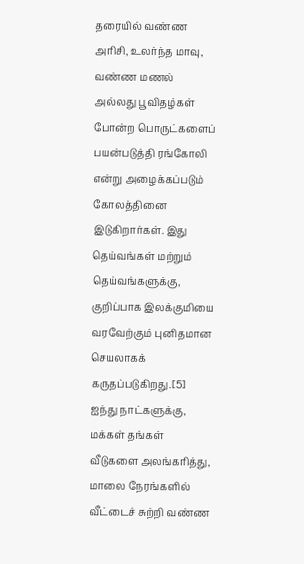தரையில் வண்ண அரிசி, உலர்ந்த மாவு, வண்ண மணல் அல்லது பூவிதழ்கள் போன்ற பொருட்களைப் பயன்படுத்தி ரங்கோலி என்று அழைக்கப்படும் கோலத்தினை இடுகிறார்கள். இது தெய்வங்கள் மற்றும் தெய்வங்களுக்கு, குறிப்பாக இலக்குமியை வரவேற்கும் புனிதமான செயலாகக் கருதப்படுகிறது.[5] ஐந்து நாட்களுக்கு, மக்கள் தங்கள் வீடுகளை அலங்கரித்து, மாலை நேரங்களில் வீட்டைச் சுற்றி வண்ண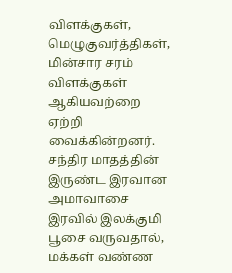விளக்குகள், மெழுகுவர்த்திகள், மின்சார சரம் விளக்குகள் ஆகியவற்றை ஏற்றி வைக்கின்றனர். சந்திர மாதத்தின் இருண்ட இரவான அமாவாசை இரவில் இலக்குமி பூசை வருவதால், மக்கள் வண்ண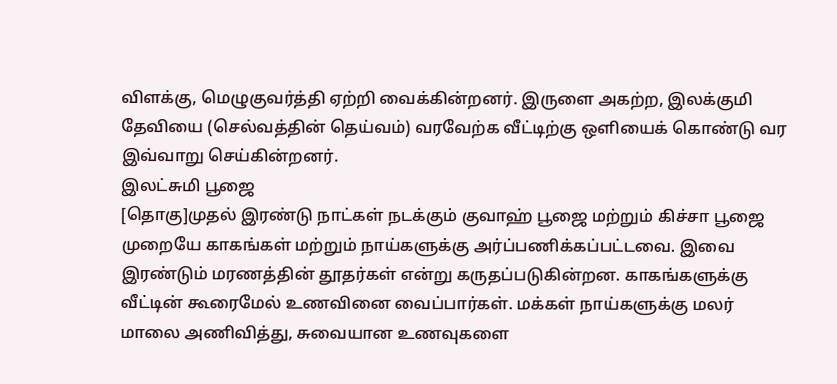விளக்கு, மெழுகுவர்த்தி ஏற்றி வைக்கின்றனர். இருளை அகற்ற, இலக்குமி தேவியை (செல்வத்தின் தெய்வம்) வரவேற்க வீட்டிற்கு ஒளியைக் கொண்டு வர இவ்வாறு செய்கின்றனர்.
இலட்சுமி பூஜை
[தொகு]முதல் இரண்டு நாட்கள் நடக்கும் குவாஹ் பூஜை மற்றும் கிச்சா பூஜை முறையே காகங்கள் மற்றும் நாய்களுக்கு அர்ப்பணிக்கப்பட்டவை. இவை இரண்டும் மரணத்தின் தூதர்கள் என்று கருதப்படுகின்றன. காகங்களுக்கு வீட்டின் கூரைமேல் உணவினை வைப்பார்கள். மக்கள் நாய்களுக்கு மலர் மாலை அணிவித்து, சுவையான உணவுகளை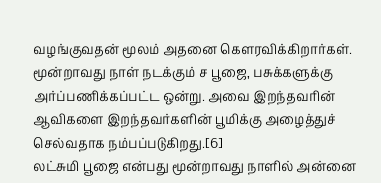வழங்குவதன் மூலம் அதனை கௌரவிக்கிறார்கள். மூன்றாவது நாள் நடக்கும் ச பூஜை, பசுக்களுக்கு அர்ப்பணிக்கப்பட்ட ஒன்று. அவை இறந்தவரின் ஆவிகளை இறந்தவர்களின் பூமிக்கு அழைத்துச் செல்வதாக நம்பப்படுகிறது.[6]
லட்சுமி பூஜை என்பது மூன்றாவது நாளில் அன்னை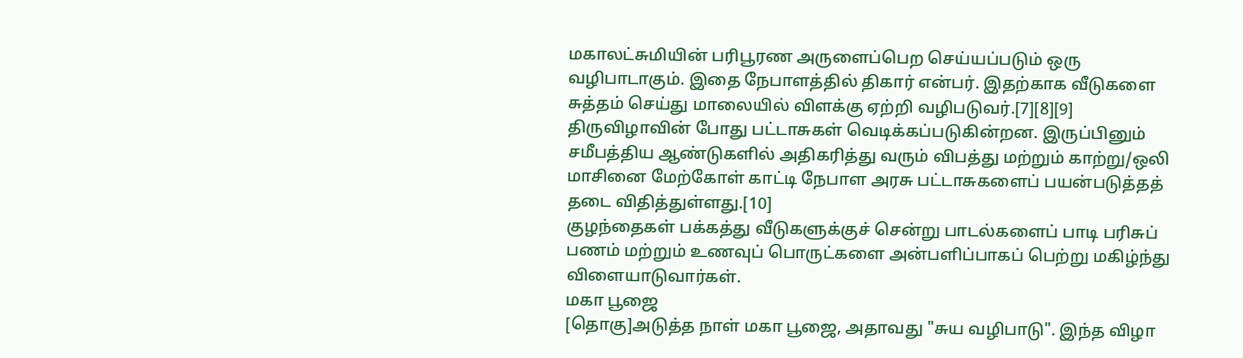மகாலட்சுமியின் பரிபூரண அருளைப்பெற செய்யப்படும் ஒரு வழிபாடாகும். இதை நேபாளத்தில் திகார் என்பர். இதற்காக வீடுகளை சுத்தம் செய்து மாலையில் விளக்கு ஏற்றி வழிபடுவர்.[7][8][9]
திருவிழாவின் போது பட்டாசுகள் வெடிக்கப்படுகின்றன. இருப்பினும் சமீபத்திய ஆண்டுகளில் அதிகரித்து வரும் விபத்து மற்றும் காற்று/ஒலி மாசினை மேற்கோள் காட்டி நேபாள அரசு பட்டாசுகளைப் பயன்படுத்தத் தடை விதித்துள்ளது.[10]
குழந்தைகள் பக்கத்து வீடுகளுக்குச் சென்று பாடல்களைப் பாடி பரிசுப் பணம் மற்றும் உணவுப் பொருட்களை அன்பளிப்பாகப் பெற்று மகிழ்ந்து விளையாடுவார்கள்.
மகா பூஜை
[தொகு]அடுத்த நாள் மகா பூஜை, அதாவது "சுய வழிபாடு". இந்த விழா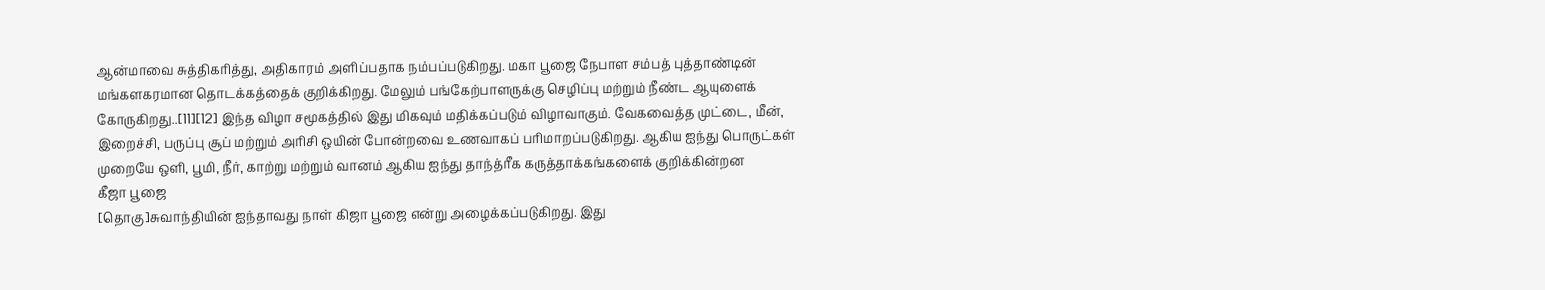ஆன்மாவை சுத்திகரித்து, அதிகாரம் அளிப்பதாக நம்பப்படுகிறது. மகா பூஜை நேபாள சம்பத் புத்தாண்டின் மங்களகரமான தொடக்கத்தைக் குறிக்கிறது. மேலும் பங்கேற்பாளருக்கு செழிப்பு மற்றும் நீண்ட ஆயுளைக் கோருகிறது..[11][12] இந்த விழா சமூகத்தில் இது மிகவும் மதிக்கப்படும் விழாவாகும். வேகவைத்த முட்டை, மீன், இறைச்சி, பருப்பு சூப் மற்றும் அரிசி ஒயின் போன்றவை உணவாகப் பரிமாறப்படுகிறது. ஆகிய ஐந்து பொருட்கள் முறையே ஒளி, பூமி, நீர், காற்று மற்றும் வானம் ஆகிய ஐந்து தாந்த்ரீக கருத்தாக்கங்களைக் குறிக்கின்றன
கீஜா பூஜை
[தொகு]சுவாந்தியின் ஐந்தாவது நாள் கிஜா பூஜை என்று அழைக்கப்படுகிறது. இது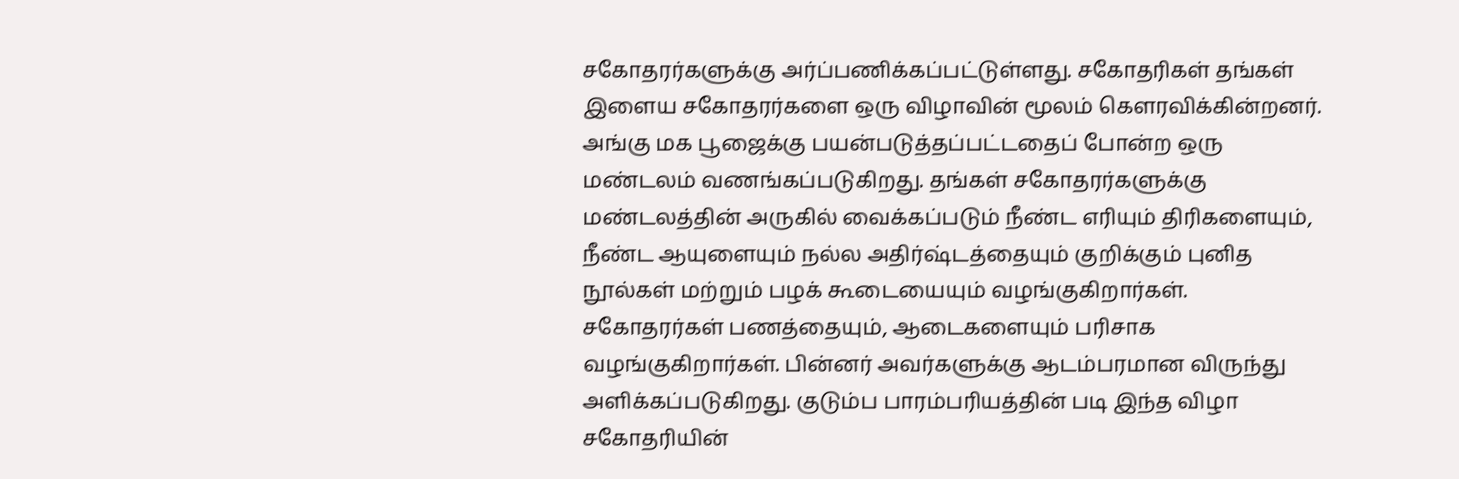சகோதரர்களுக்கு அர்ப்பணிக்கப்பட்டுள்ளது. சகோதரிகள் தங்கள் இளைய சகோதரர்களை ஒரு விழாவின் மூலம் கௌரவிக்கின்றனர். அங்கு மக பூஜைக்கு பயன்படுத்தப்பட்டதைப் போன்ற ஒரு மண்டலம் வணங்கப்படுகிறது. தங்கள் சகோதரர்களுக்கு மண்டலத்தின் அருகில் வைக்கப்படும் நீண்ட எரியும் திரிகளையும், நீண்ட ஆயுளையும் நல்ல அதிர்ஷ்டத்தையும் குறிக்கும் புனித நூல்கள் மற்றும் பழக் கூடையையும் வழங்குகிறார்கள்.
சகோதரர்கள் பணத்தையும், ஆடைகளையும் பரிசாக வழங்குகிறார்கள். பின்னர் அவர்களுக்கு ஆடம்பரமான விருந்து அளிக்கப்படுகிறது. குடும்ப பாரம்பரியத்தின் படி இந்த விழா சகோதரியின்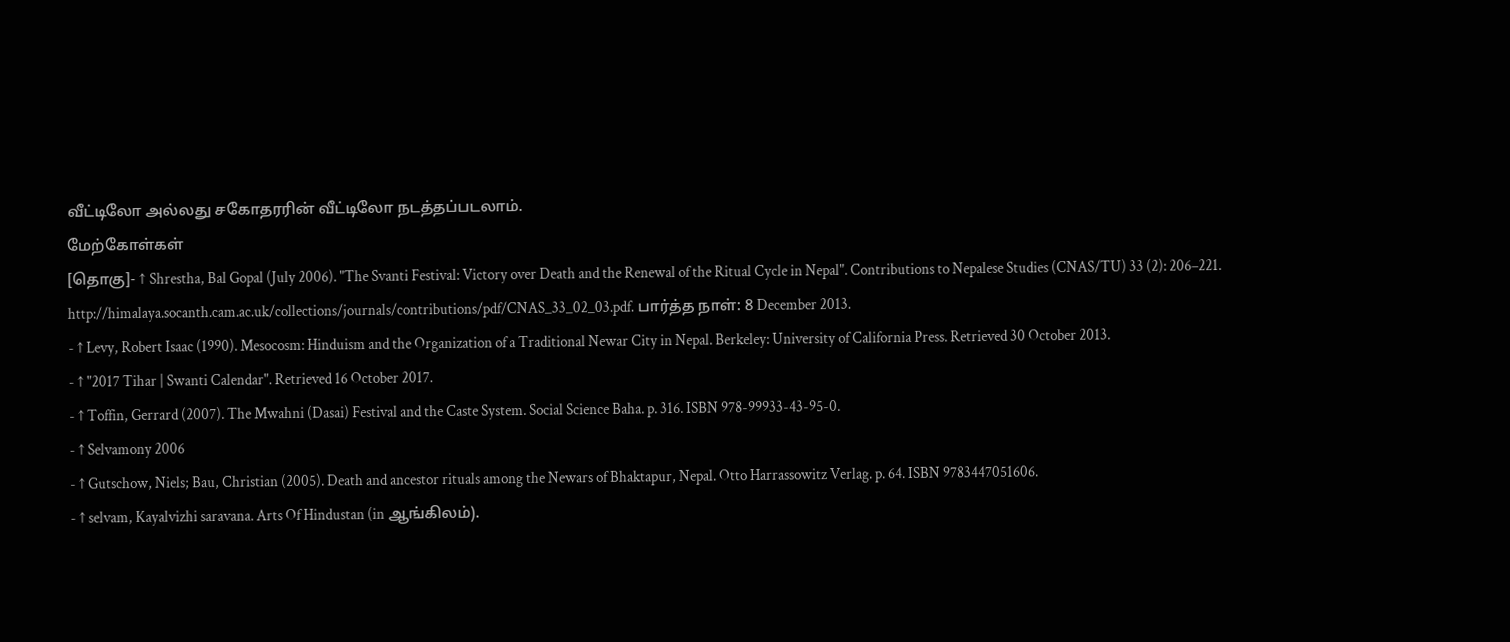வீட்டிலோ அல்லது சகோதரரின் வீட்டிலோ நடத்தப்படலாம்.
மேற்கோள்கள்
[தொகு]- ↑ Shrestha, Bal Gopal (July 2006). "The Svanti Festival: Victory over Death and the Renewal of the Ritual Cycle in Nepal". Contributions to Nepalese Studies (CNAS/TU) 33 (2): 206–221. http://himalaya.socanth.cam.ac.uk/collections/journals/contributions/pdf/CNAS_33_02_03.pdf. பார்த்த நாள்: 8 December 2013.
- ↑ Levy, Robert Isaac (1990). Mesocosm: Hinduism and the Organization of a Traditional Newar City in Nepal. Berkeley: University of California Press. Retrieved 30 October 2013.
- ↑ "2017 Tihar | Swanti Calendar". Retrieved 16 October 2017.
- ↑ Toffin, Gerrard (2007). The Mwahni (Dasai) Festival and the Caste System. Social Science Baha. p. 316. ISBN 978-99933-43-95-0.
- ↑ Selvamony 2006
- ↑ Gutschow, Niels; Bau, Christian (2005). Death and ancestor rituals among the Newars of Bhaktapur, Nepal. Otto Harrassowitz Verlag. p. 64. ISBN 9783447051606.
- ↑ selvam, Kayalvizhi saravana. Arts Of Hindustan (in ஆங்கிலம்).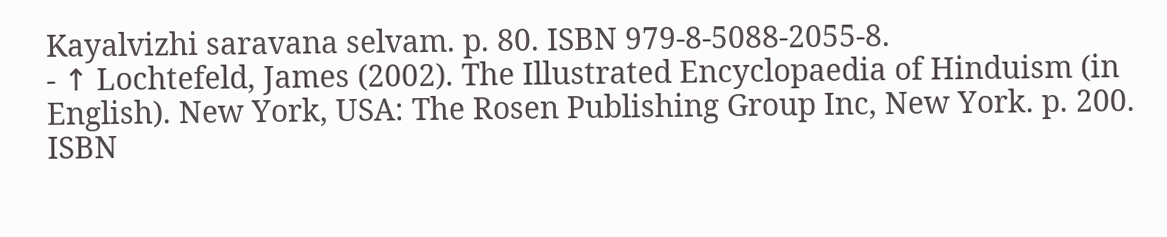Kayalvizhi saravana selvam. p. 80. ISBN 979-8-5088-2055-8.
- ↑ Lochtefeld, James (2002). The Illustrated Encyclopaedia of Hinduism (in English). New York, USA: The Rosen Publishing Group Inc, New York. p. 200. ISBN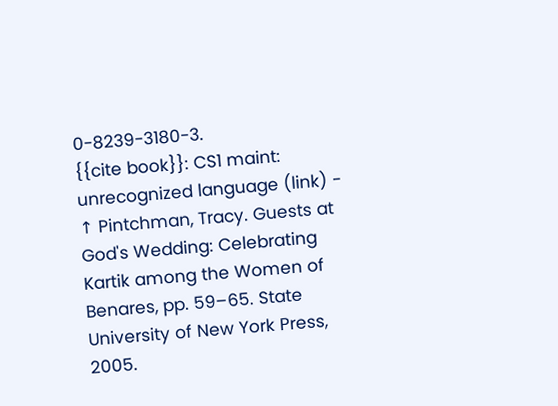0-8239-3180-3.
{{cite book}}: CS1 maint: unrecognized language (link) - ↑ Pintchman, Tracy. Guests at God's Wedding: Celebrating Kartik among the Women of Benares, pp. 59–65. State University of New York Press, 2005.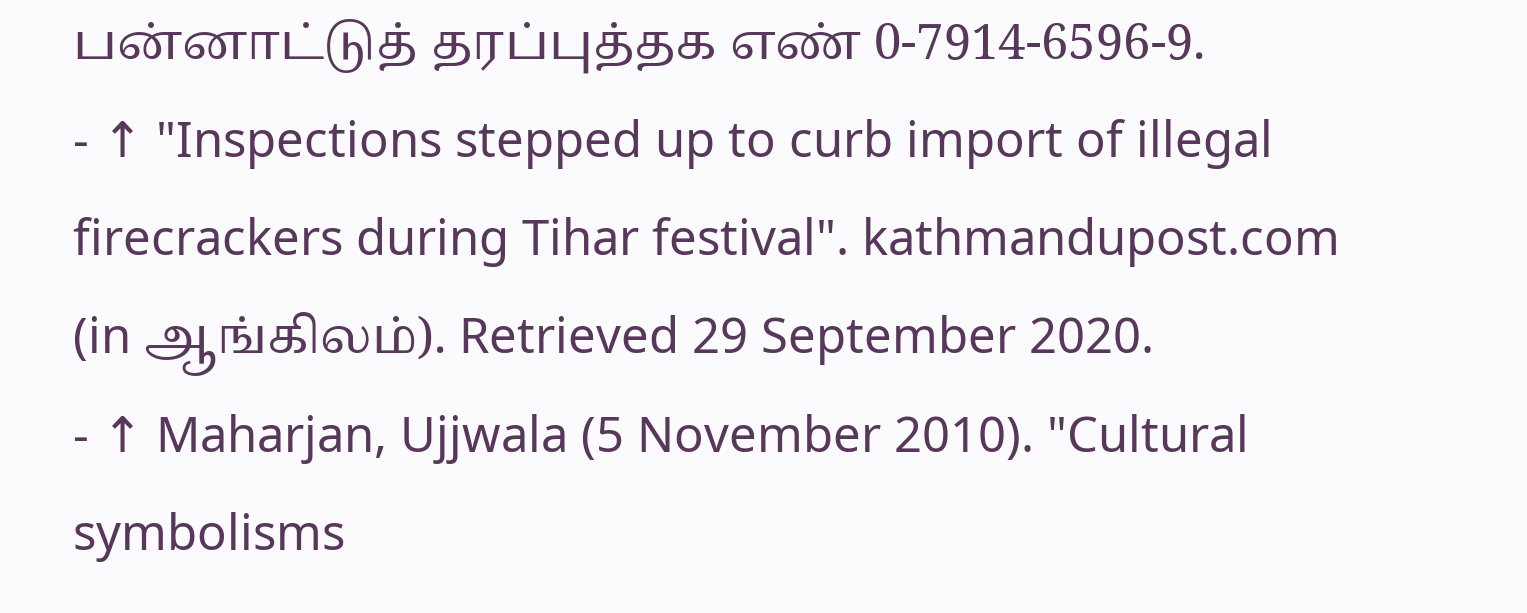பன்னாட்டுத் தரப்புத்தக எண் 0-7914-6596-9.
- ↑ "Inspections stepped up to curb import of illegal firecrackers during Tihar festival". kathmandupost.com (in ஆங்கிலம்). Retrieved 29 September 2020.
- ↑ Maharjan, Ujjwala (5 November 2010). "Cultural symbolisms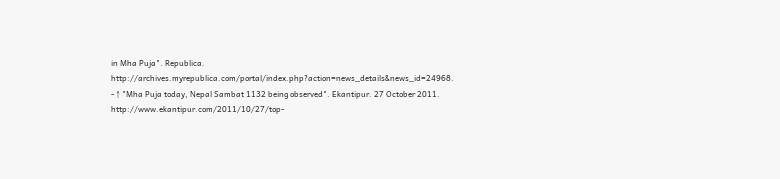in Mha Puja". Republica. http://archives.myrepublica.com/portal/index.php?action=news_details&news_id=24968.
- ↑ "Mha Puja today, Nepal Sambat 1132 being observed". Ekantipur. 27 October 2011. http://www.ekantipur.com/2011/10/27/top-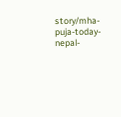story/mha-puja-today-nepal-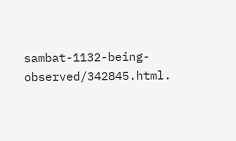sambat-1132-being-observed/342845.html.